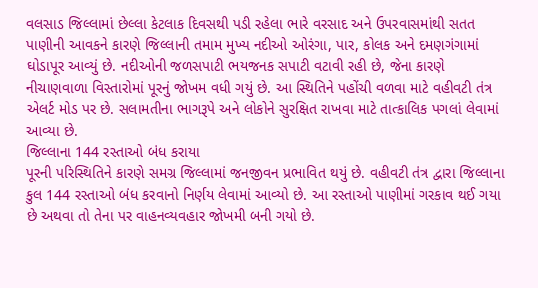વલસાડ જિલ્લામાં છેલ્લા કેટલાક દિવસથી પડી રહેલા ભારે વરસાદ અને ઉપરવાસમાંથી સતત પાણીની આવકને કારણે જિલ્લાની તમામ મુખ્ય નદીઓ ઓરંગા, પાર, કોલક અને દમણગંગામાં ઘોડાપૂર આવ્યું છે. નદીઓની જળસપાટી ભયજનક સપાટી વટાવી રહી છે, જેના કારણે નીચાણવાળા વિસ્તારોમાં પૂરનું જોખમ વધી ગયું છે. આ સ્થિતિને પહોંચી વળવા માટે વહીવટી તંત્ર એલર્ટ મોડ પર છે. સલામતીના ભાગરૂપે અને લોકોને સુરક્ષિત રાખવા માટે તાત્કાલિક પગલાં લેવામાં આવ્યા છે.
જિલ્લાના 144 રસ્તાઓ બંધ કરાયા
પૂરની પરિસ્થિતિને કારણે સમગ્ર જિલ્લામાં જનજીવન પ્રભાવિત થયું છે. વહીવટી તંત્ર દ્વારા જિલ્લાના કુલ 144 રસ્તાઓ બંધ કરવાનો નિર્ણય લેવામાં આવ્યો છે. આ રસ્તાઓ પાણીમાં ગરકાવ થઈ ગયા છે અથવા તો તેના પર વાહનવ્યવહાર જોખમી બની ગયો છે.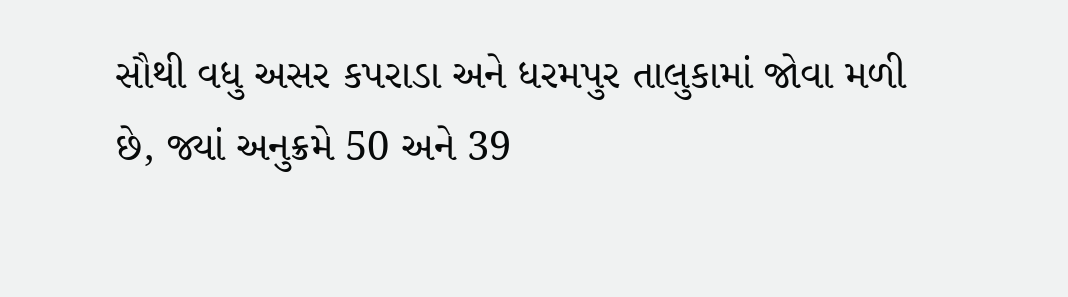સૌથી વધુ અસર કપરાડા અને ધરમપુર તાલુકામાં જોવા મળી છે, જ્યાં અનુક્રમે 50 અને 39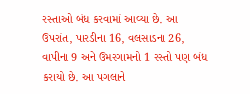રસ્તાઓ બંધ કરવામાં આવ્યા છે. આ ઉપરાંત, પારડીના 16, વલસાડના 26, વાપીના 9 અને ઉમરગામનો 1 રસ્તો પણ બંધ કરાયો છે. આ પગલાને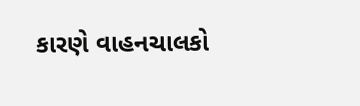કારણે વાહનચાલકો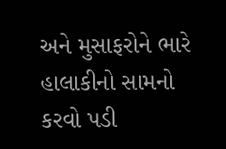અને મુસાફરોને ભારે હાલાકીનો સામનો કરવો પડી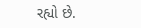રહ્યો છે.